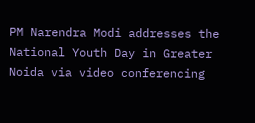PM Narendra Modi addresses the National Youth Day in Greater Noida via video conferencing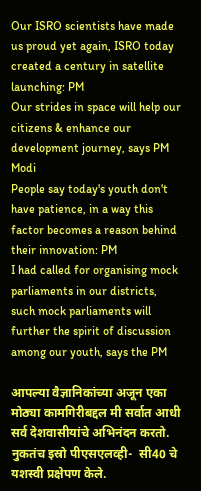Our ISRO scientists have made us proud yet again, ISRO today created a century in satellite launching: PM
Our strides in space will help our citizens & enhance our development journey, says PM Modi
People say today's youth don't have patience, in a way this factor becomes a reason behind their innovation: PM
I had called for organising mock parliaments in our districts, such mock parliaments will further the spirit of discussion among our youth, says the PM

आपल्या वैज्ञानिकांच्या अजून एका मोठ्या कामगिरीबद्दल मी सर्वात आधी सर्व देशवासीयांचे अभिनंदन करतो. नुकतंच इस्रो पीएसएलव्ही-  सी40 चे यशस्वी प्रक्षेपण केले.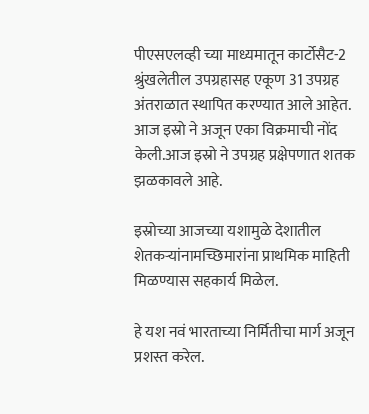पीएसएलव्ही च्या माध्यमातून कार्टोसैट-2 श्रुंखलेतील उपग्रहासह एकूण 31 उपग्रह अंतराळात स्थापित करण्यात आले आहेत. आज इस्रो ने अजून एका विक्रमाची नोंद केली.आज इस्रो ने उपग्रह प्रक्षेपणात शतक झळकावले आहे.

इस्रोच्या आजच्या यशामुळे देशातील शेतकऱ्यांनामच्छिमारांना प्राथमिक माहिती मिळण्यास सहकार्य मिळेल.

हे यश नवं भारताच्या निर्मितीचा मार्ग अजून प्रशस्त करेल.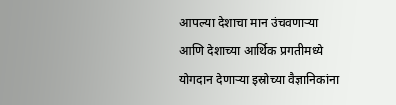आपल्या देशाचा मान उंचवणाऱ्या आणि देशाच्या आर्थिक प्रगतीमध्ये योगदान देणाऱ्या इस्रोच्या वैज्ञानिकांना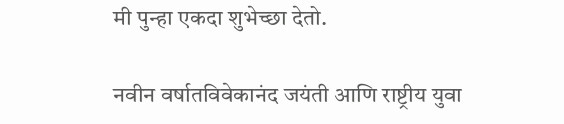मी पुन्हा एकदा शुभेच्छा देतो.

नवीन वर्षातविवेकानंद जयंती आणि राष्ट्रीय युवा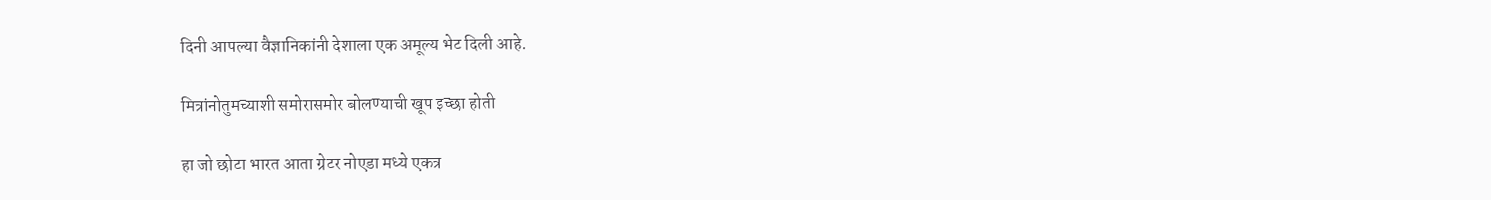दिनी आपल्या वैज्ञानिकांनी देशाला एक अमूल्य भेट दिली आहे.

मित्रांनोतुमच्याशी समोरासमोर बोलण्याची खूप इच्छा होती

हा जो छोटा भारत आता ग्रेटर नोएडा मध्ये एकत्र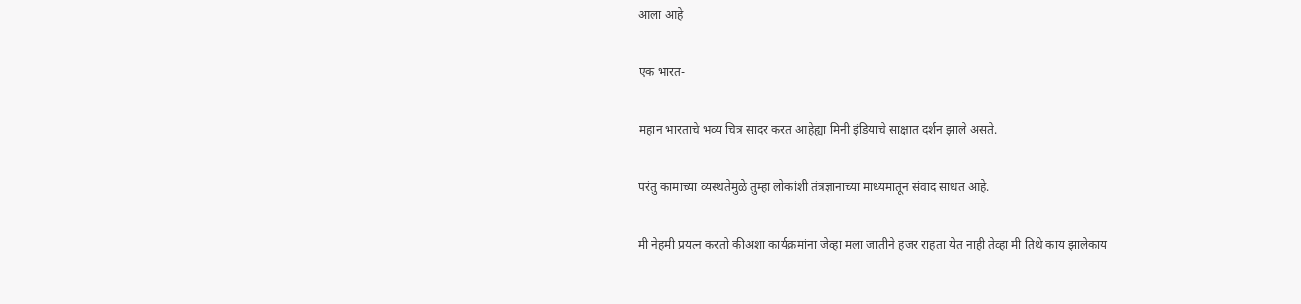आला आहे

एक भारत-

महान भारताचे भव्य चित्र सादर करत आहेह्या मिनी इंडियाचे साक्षात दर्शन झाले असते.

परंतु कामाच्या व्यस्थतेमुळे तुम्हा लोकांशी तंत्रज्ञानाच्या माध्यमातून संवाद साधत आहे.

मी नेहमी प्रयत्न करतो कीअशा कार्यक्रमांना जेव्हा मला जातीने हजर राहता येत नाही तेव्हा मी तिथे काय झालेकाय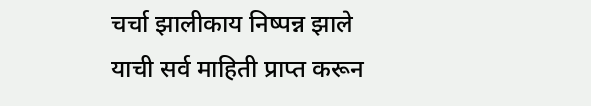चर्चा झालीकाय निष्पन्न झाले याची सर्व माहिती प्राप्त करून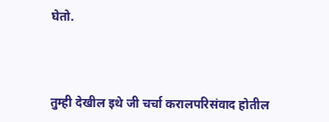घेतो.



तुम्ही देखील इथे जी चर्चा करालपरिसंवाद होतील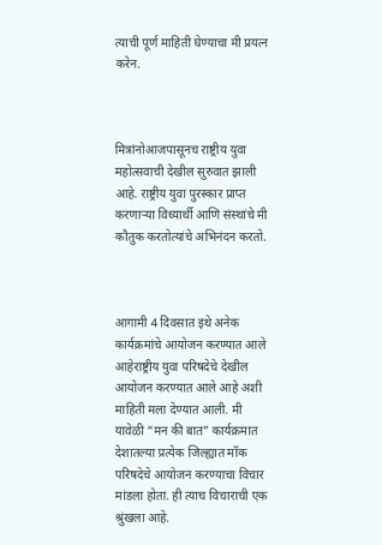त्याची पूर्ण माहिती घेण्याचा मी प्रयत्न करेन.



मित्रांनोआजपासूनच राष्ट्रीय युवा महोत्सवाची देखील सुरुवात झाली आहे. राष्ट्रीय युवा पुरस्कार प्राप्त करणाऱ्या विध्यार्थी आणि संस्थांचे मी कौतुक करतोत्यांचे अभिनंदन करतो.



आगामी 4 दिवसात इथे अनेक कार्यक्रमांचे आयोजन करण्यात आले आहेराष्ट्रीय युवा परिषदेचे देखील आयोजन करण्यात आले आहे अशी माहिती मला देण्यात आली. मी यावेळी “मन की बात” कार्यक्रमात देशातल्या प्रत्येक जिल्ह्यात मॉक परिषदेचे आयोजन करण्याचा विचार मांडला होता. ही त्याच विचाराची एक श्रुंखला आहे.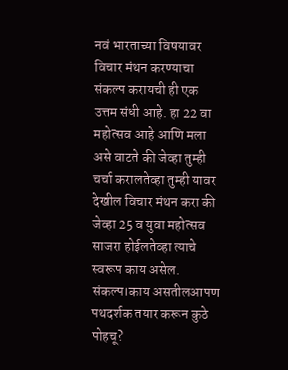नवं भारताच्या विषयावर विचार मंथन करण्याचा संकल्प करायची ही एक उत्तम संधी आहे. हा 22 वा महोत्सव आहे आणि मला असे वाटते की जेव्हा तुम्ही चर्चा करालतेव्हा तुम्ही यावर देखील विचार मंथन करा की जेव्हा 25 व युवा महोत्सव साजरा होईलतेव्हा त्याचे स्वरूप काय असेल. संकल्प।काय असतीलआपण पथदर्शक तयार करून कुठे पोहचू?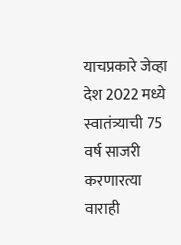याचप्रकारे जेव्हा देश 2022 मध्ये स्वातंत्र्याची 75 वर्ष साजरी करणारत्या वाराही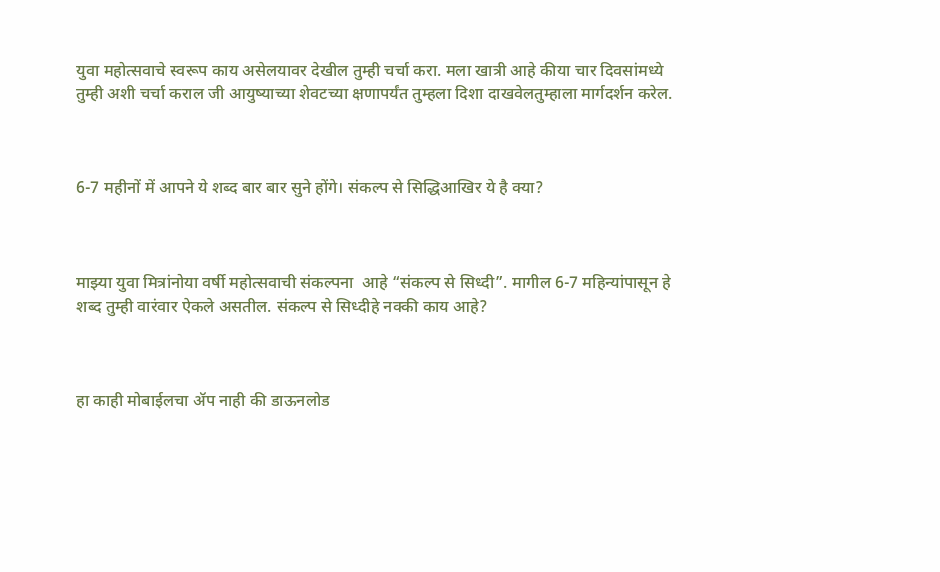युवा महोत्सवाचे स्वरूप काय असेलयावर देखील तुम्ही चर्चा करा. मला खात्री आहे कीया चार दिवसांमध्ये तुम्ही अशी चर्चा कराल जी आयुष्याच्या शेवटच्या क्षणापर्यंत तुम्हला दिशा दाखवेलतुम्हाला मार्गदर्शन करेल.



6-7 महीनों में आपने ये शब्द बार बार सुने होंगे। संकल्प से सिद्धिआखिर ये है क्या?



माझ्या युवा मित्रांनोया वर्षी महोत्सवाची संकल्पना  आहे “संकल्प से सिध्दी”. मागील 6-7 महिन्यांपासून हे शब्द तुम्ही वारंवार ऐकले असतील. संकल्प से सिध्दीहे नक्की काय आहे?



हा काही मोबाईलचा ॲप नाही की डाऊनलोड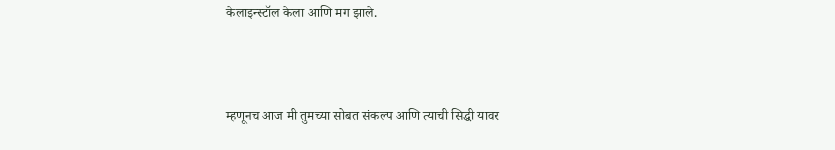केलाइन्स्टॉल केला आणि मग झाले.



म्हणूनच आज मी तुमच्या सोबत संकल्प आणि त्याची सिद्धी यावर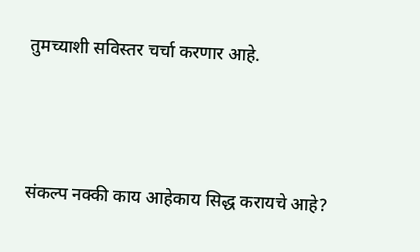तुमच्याशी सविस्तर चर्चा करणार आहे.



संकल्प नक्की काय आहेकाय सिद्ध करायचे आहे?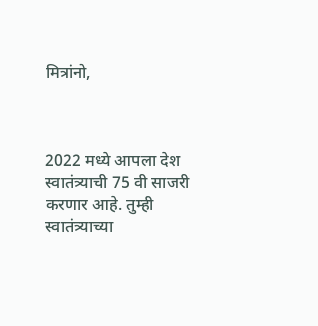मित्रांनो,



2022 मध्ये आपला देश स्वातंत्र्याची 75 वी साजरी करणार आहे. तुम्ही स्वातंत्र्याच्या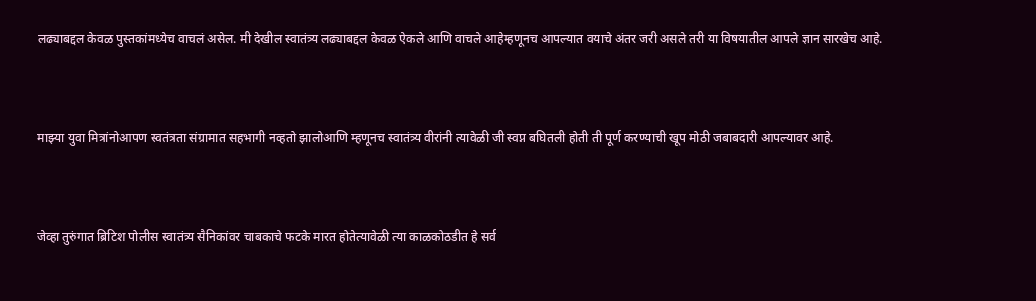लढ्याबद्दल केवळ पुस्तकांमध्येच वाचलं असेल. मी देखील स्वातंत्र्य लढ्याबद्दल केवळ ऐकले आणि वाचले आहेम्हणूनच आपल्यात वयाचे अंतर जरी असले तरी या विषयातील आपले ज्ञान सारखेच आहे.



माझ्या युवा मित्रांनोआपण स्वतंत्रता संग्रामात सहभागी नव्हतो झालोआणि म्हणूनच स्वातंत्र्य वीरांनी त्यावेळी जी स्वप्न बघितली होती ती पूर्ण करण्याची खूप मोठी जबाबदारी आपल्यावर आहे.



जेव्हा तुरुंगात ब्रिटिश पोलीस स्वातंत्र्य सैनिकांवर चाबकाचे फटके मारत होतेत्यावेळी त्या काळकोठडीत हे सर्व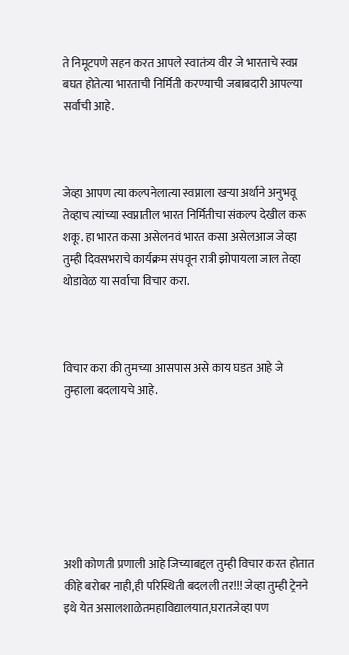ते निमूटपणे सहन करत आपले स्वातंत्र्य वीर जे भारताचे स्वप्न बघत होतेत्या भारताची निर्मिती करण्याची जबाबदारी आपल्या सर्वांची आहे.



जेव्हा आपण त्या कल्पनेलात्या स्वप्नाला खऱ्या अर्थाने अनुभवू तेव्हाच त्यांच्या स्वप्नातील भारत निर्मितीचा संकल्प देखील करू शकू. हा भारत कसा असेलनवं भारत कसा असेलआज जेव्हा तुम्ही दिवसभराचे कार्यक्रम संपवून रात्री झोपायला जाल तेव्हा थोडावेळ या सर्वाचा विचार करा.



विचार करा की तुमच्या आसपास असे काय घडत आहे जे तुम्हाला बदलायचे आहे.







अशी कोणती प्रणाली आहे जिच्याबद्दल तुम्ही विचार करत होतात कीहे बरोबर नाही,ही परिस्थिती बदलली तर!!! जेव्हा तुम्ही ट्रेनने इथे येत असालशाळेतमहाविद्यालयात,घरातजेव्हा पण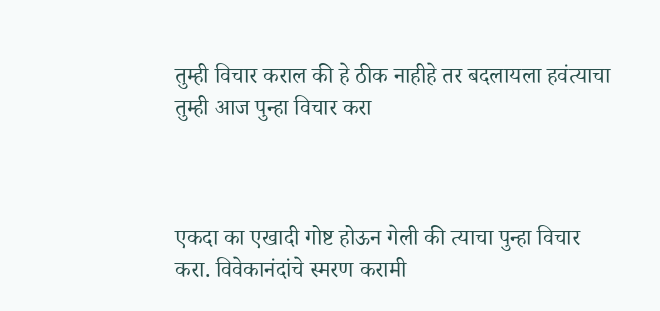तुम्ही विचार कराल की हे ठीक नाहीहे तर बदलायला हवंत्याचा तुम्ही आज पुन्हा विचार करा



एकदा का एखादी गोष्ट होऊन गेली की त्याचा पुन्हा विचार करा. विवेकानंदांचे स्मरण करामी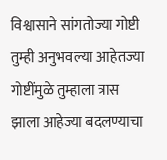विश्वासाने सांगतोज्या गोष्टी तुम्ही अनुभवल्या आहेतज्या गोष्टींमुळे तुम्हाला त्रास झाला आहेज्या बदलण्याचा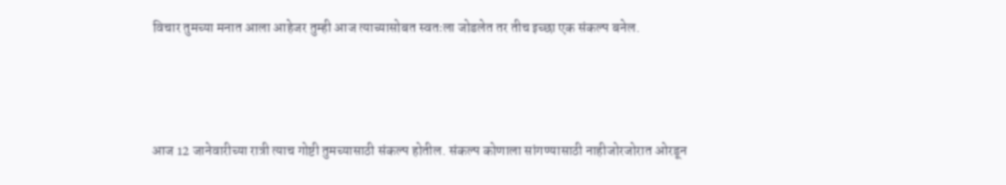विचार तुमच्या मनात आला आहेजर तुम्ही आज त्याच्यासोबत स्वतःला जोडलेत तर तीच इच्छा एक संकल्प बनेल.



आज 12 जानेवारीच्या रात्री त्याच गोष्टी तुमच्यासाठी संकल्प होतील. संकल्प कोणाला सांगण्यासाठी नाहीजोरजोरात ओरडून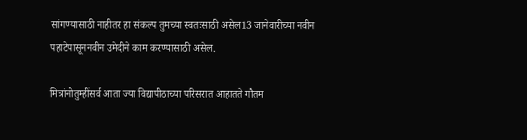सांगण्यासाठी नाहीतर हा संकल्प तुमच्या स्वतःसाठी असेल13 जानेवारीच्या नवीन पहाटेपासूननवीन उमेदीने काम करण्यासाठी असेल.

मित्रांनोतुम्हींसर्व आता ज्या विद्यापीठाच्या परिसरात आहातते गौतम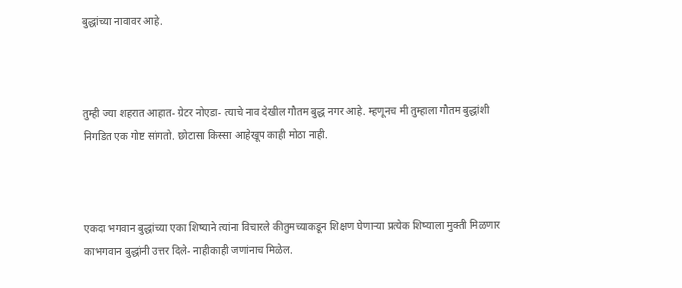बुद्धांच्या नावावर आहे.



तुम्ही ज्या शहरात आहात- ग्रेटर नोएडा- त्याचे नाव देखील गौतम बुद्ध नगर आहे. म्हणूनच मी तुम्हाला गौतम बुद्धांशी निगडित एक गोष्ट सांगतो. छोटासा किस्सा आहेखूप काही मोठा नाही.



एकदा भगवान बुद्धांच्या एका शिष्याने त्यांना विचारले कीतुमच्याकडून शिक्षण घेणाऱ्या प्रत्येक शिष्याला मुक्ती मिळणार काभगवान बुद्धांनी उत्तर दिले- नाहीकाही जणांनाच मिळेल.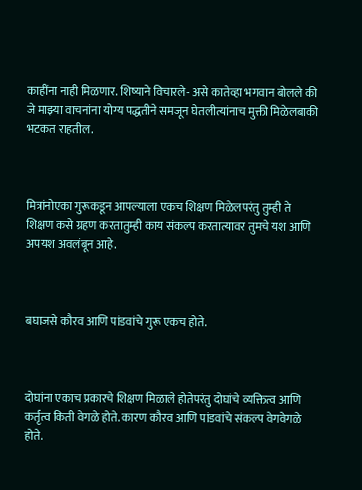काहींना नाही मिळणार. शिष्याने विचारले- असे कातेव्हा भगवान बोलले की जे माझ्या वाचनांना योग्य पद्धतीने समजून घेतलीत्यांनाच मुक्ती मिळेलबाकी भटकत राहतील.



मित्रांनोएका गुरूकडून आपल्याला एकच शिक्षण मिळेलपरंतु तुम्ही ते शिक्षण कसे ग्रहण करतातुम्ही काय संकल्प करतात्यावर तुमचे यश आणि अपयश अवलंबून आहे.



बघाजसे कौरव आणि पांडवांचे गुरू एकच होते.



दोघांना एकाच प्रकारचे शिक्षण मिळाले होतेपरंतु दोघांचे व्यक्तित्व आणि कर्तृत्व किती वेगळे होते. कारण कौरव आणि पांडवांचे संकल्प वेगवेगळे होते.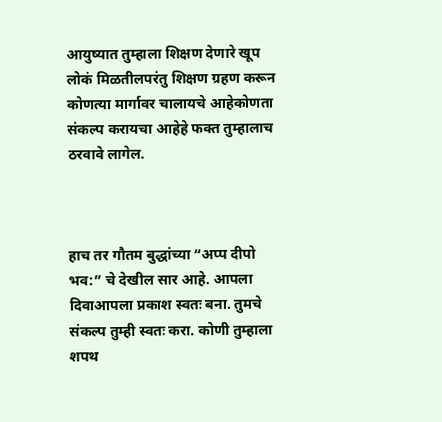आयुष्यात तुम्हाला शिक्षण देणारे खूप लोकं मिळतीलपरंतु शिक्षण ग्रहण करून कोणत्या मार्गावर चालायचे आहेकोणता संकल्प करायचा आहेहे फक्त तुम्हालाच ठरवावे लागेल.



हाच तर गौतम बुद्धांच्या “अप्प दीपो भव:” चे देखील सार आहे. आपला दिवाआपला प्रकाश स्वतः बना. तुमचे संकल्प तुम्ही स्वतः करा. कोणी तुम्हाला शपथ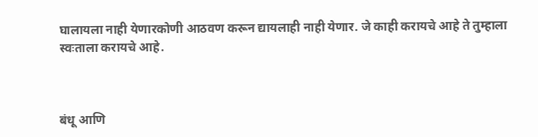घालायला नाही येणारकोणी आठवण करून द्यायलाही नाही येणार. जे काही करायचे आहे ते तुम्हाला स्वःताला करायचे आहे.



बंधू आणि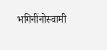भगिनींनोस्वामी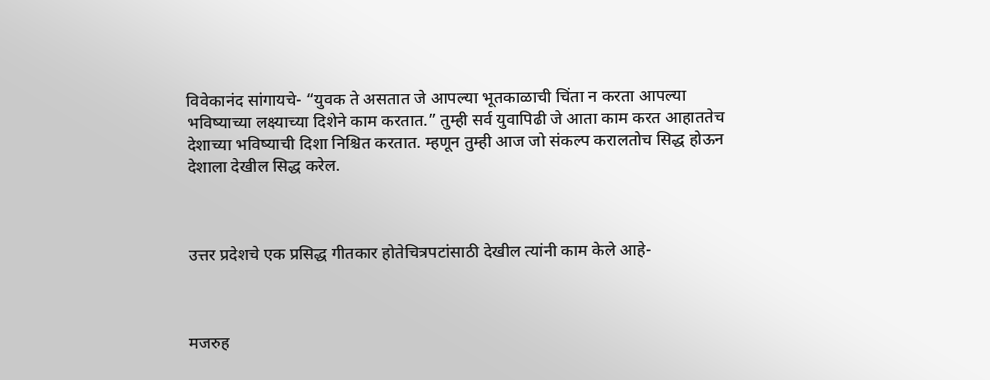विवेकानंद सांगायचे- “युवक ते असतात जे आपल्या भूतकाळाची चिंता न करता आपल्या भविष्याच्या लक्ष्याच्या दिशेने काम करतात.” तुम्ही सर्व युवापिढी जे आता काम करत आहाततेच देशाच्या भविष्याची दिशा निश्चित करतात. म्हणून तुम्ही आज जो संकल्प करालतोच सिद्ध होऊन देशाला देखील सिद्ध करेल.



उत्तर प्रदेशचे एक प्रसिद्ध गीतकार होतेचित्रपटांसाठी देखील त्यांनी काम केले आहे-



मजरुह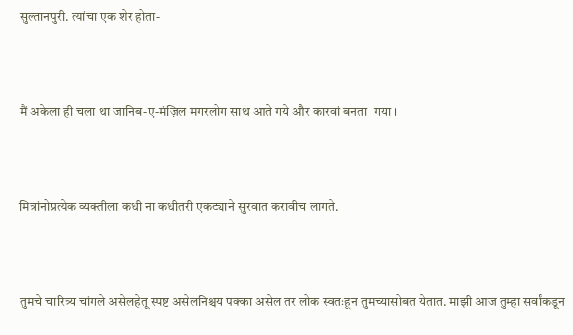सुल्तानपुरी. त्यांचा एक शेर होता-



मैं अकेला ही चला था जानिब-ए-मंज़िल मगरलोग साथ आते गये और कारवां बनता  गया ।



मित्रांनोप्रत्येक व्यक्तीला कधी ना कधीतरी एकट्याने सुरवात करावीच लागते.



तुमचे चारित्र्य चांगले असेलहेतू स्पष्ट असेलनिश्चय पक्का असेल तर लोक स्वतःहून तुमच्यासोबत येतात. माझी आज तुम्हा सर्वांकडून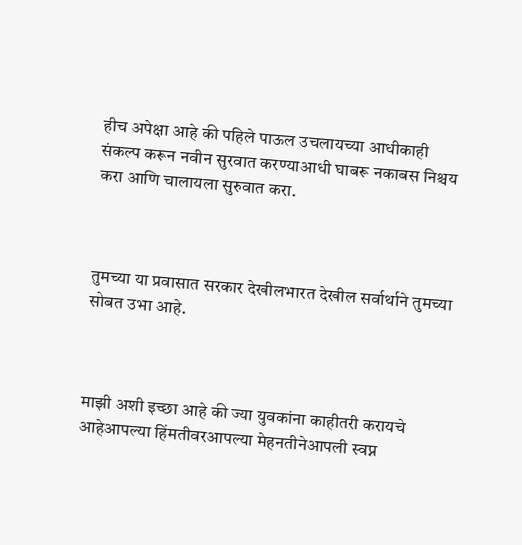हीच अपेक्षा आहे की पहिले पाऊल उचलायच्या आधीकाही संकल्प करून नवीन सुरवात करण्याआधी घाबरू नकाबस निश्चय करा आणि चालायला सुरुवात करा.



तुमच्या या प्रवासात सरकार देखीलभारत देखील सर्वार्थाने तुमच्या सोबत उभा आहे.



माझी अशी इच्छा आहे की ज्या युवकांना काहीतरी करायचे आहेआपल्या हिंमतीवरआपल्या मेहनतीनेआपली स्वप्न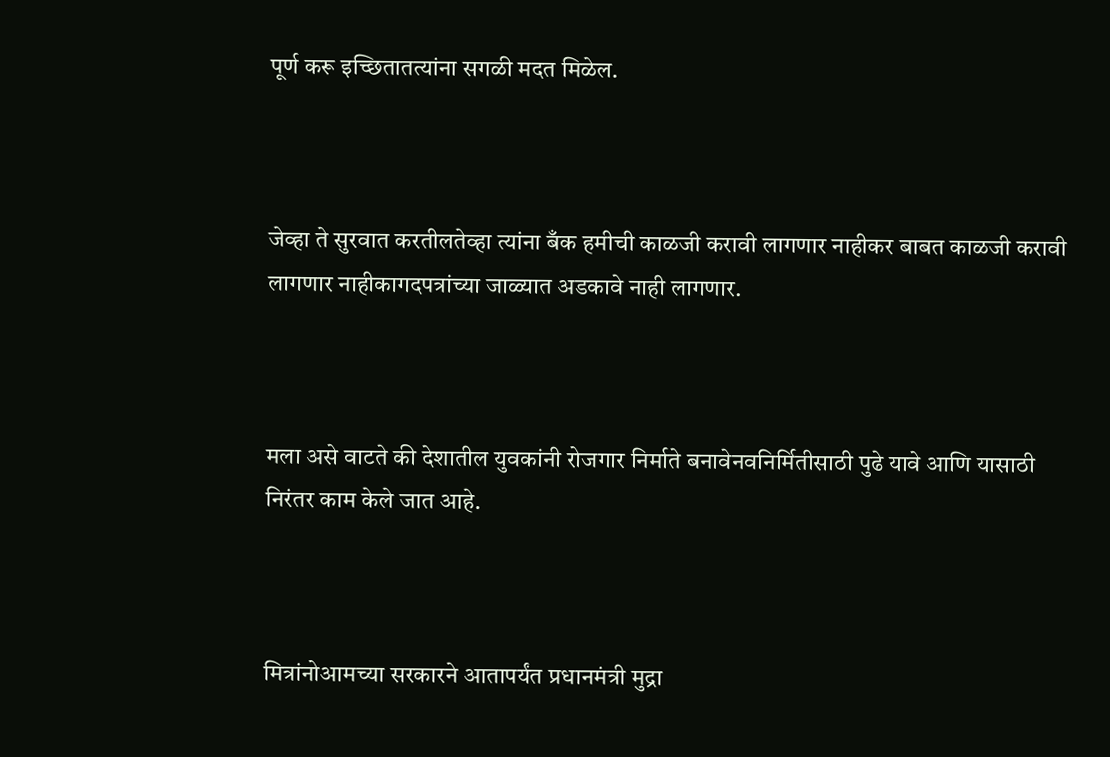पूर्ण करू इच्छितातत्यांना सगळी मदत मिळेल.



जेव्हा ते सुरवात करतीलतेव्हा त्यांना बँक हमीची काळजी करावी लागणार नाहीकर बाबत काळजी करावी लागणार नाहीकागदपत्रांच्या जाळ्यात अडकावे नाही लागणार.



मला असे वाटते की देशातील युवकांनी रोजगार निर्माते बनावेनवनिर्मितीसाठी पुढे यावे आणि यासाठी निरंतर काम केले जात आहे.



मित्रांनोआमच्या सरकारने आतापर्यंत प्रधानमंत्री मुद्रा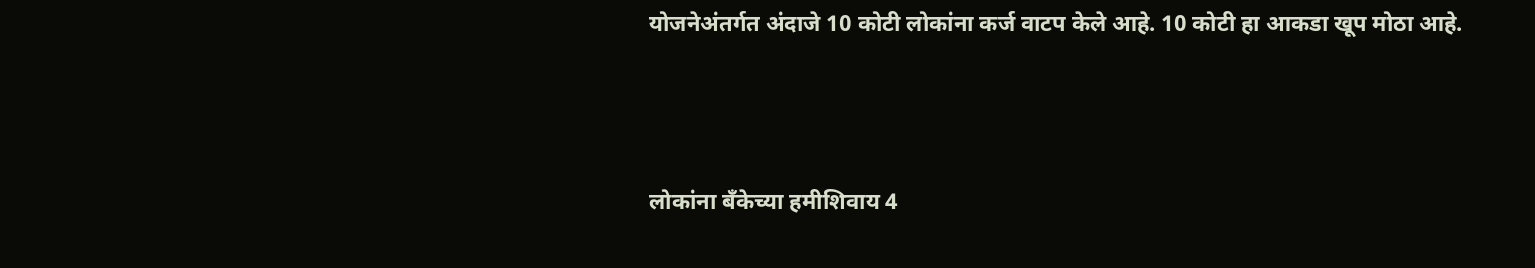योजनेअंतर्गत अंदाजे 10 कोटी लोकांना कर्ज वाटप केले आहे. 10 कोटी हा आकडा खूप मोठा आहे.



लोकांना बँकेच्या हमीशिवाय 4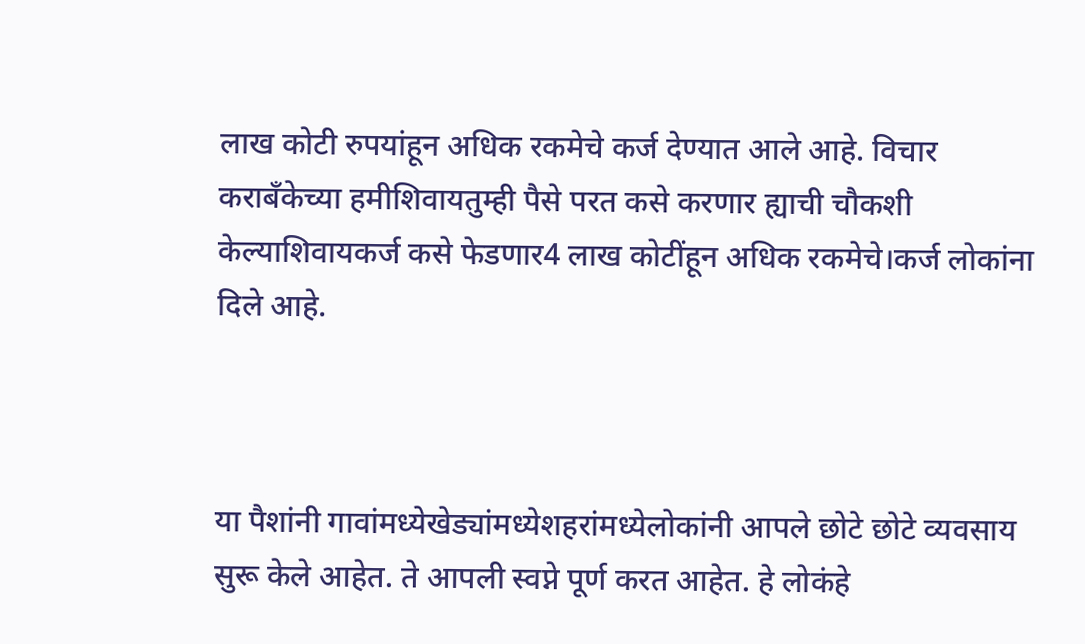लाख कोटी रुपयांहून अधिक रकमेचे कर्ज देण्यात आले आहे. विचार कराबँकेच्या हमीशिवायतुम्ही पैसे परत कसे करणार ह्याची चौकशी केल्याशिवायकर्ज कसे फेडणार4 लाख कोटींहून अधिक रकमेचे।कर्ज लोकांना दिले आहे.



या पैशांनी गावांमध्येखेड्यांमध्येशहरांमध्येलोकांनी आपले छोटे छोटे व्यवसाय सुरू केले आहेत. ते आपली स्वप्ने पूर्ण करत आहेत. हे लोकंहे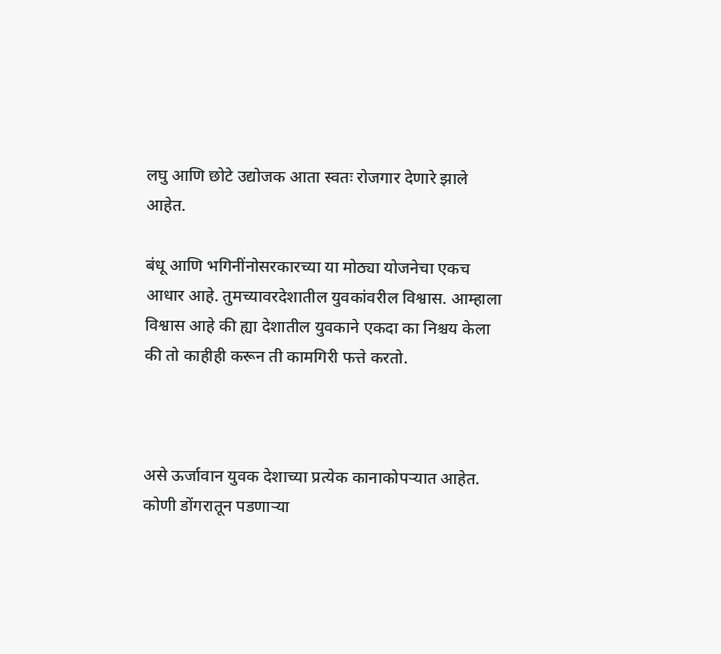लघु आणि छोटे उद्योजक आता स्वतः रोजगार देणारे झाले आहेत.

बंधू आणि भगिनींनोसरकारच्या या मोठ्या योजनेचा एकच आधार आहे. तुमच्यावरदेशातील युवकांवरील विश्वास. आम्हाला विश्वास आहे की ह्या देशातील युवकाने एकदा का निश्चय केला की तो काहीही करून ती कामगिरी फत्ते करतो.



असे ऊर्जावान युवक देशाच्या प्रत्येक कानाकोपऱ्यात आहेत. कोणी डोंगरातून पडणाऱ्या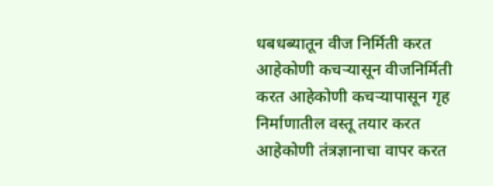धबधब्यातून वीज निर्मिती करत आहेकोणी कचऱ्यासून वीजनिर्मिती करत आहेकोणी कचऱ्यापासून गृह निर्माणातील वस्तू तयार करत आहेकोणी तंत्रज्ञानाचा वापर करत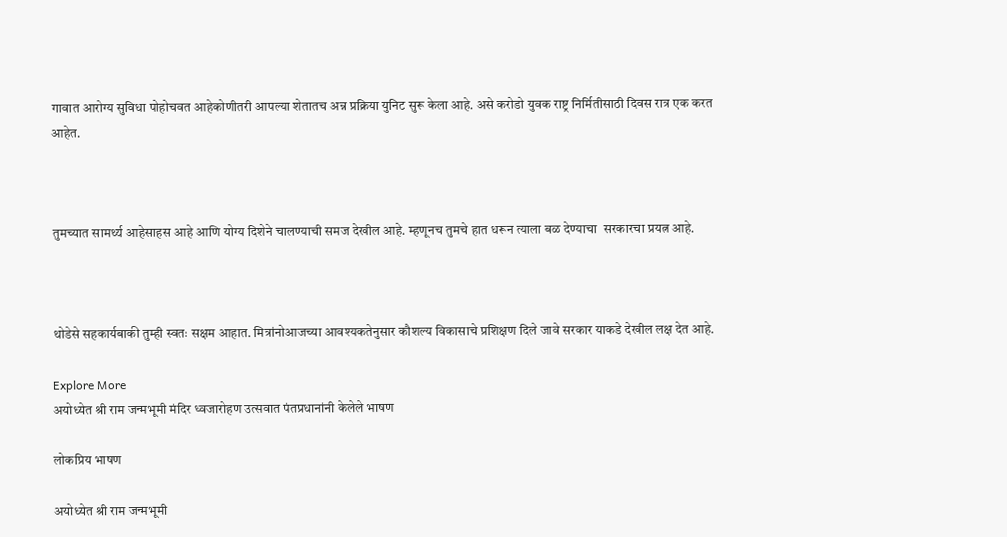गावात आरोग्य सुविधा पोहोचवत आहेकोणीतरी आपल्या शेतातच अन्न प्रक्रिया युनिट सुरू केला आहे. असे करोडो युवक राष्ट्र निर्मितीसाठी दिवस रात्र एक करत आहेत.



तुमच्यात सामर्थ्य आहेसाहस आहे आणि योग्य दिशेने चालण्याची समज देखील आहे. म्हणूनच तुमचे हात धरून त्याला बळ देण्याचा  सरकारचा प्रयत्न आहे.



थोडेसे सहकार्यबाकी तुम्ही स्वतः सक्षम आहात. मित्रांनोआजच्या आवश्यकतेनुसार कौशल्य विकासाचे प्रशिक्षण दिले जावे सरकार याकडे देखील लक्ष देत आहे.

Explore More
अयोध्येत श्री राम जन्मभूमी मंदिर ध्वजारोहण उत्सवात पंतप्रधानांनी केलेले भाषण

लोकप्रिय भाषण

अयोध्येत श्री राम जन्मभूमी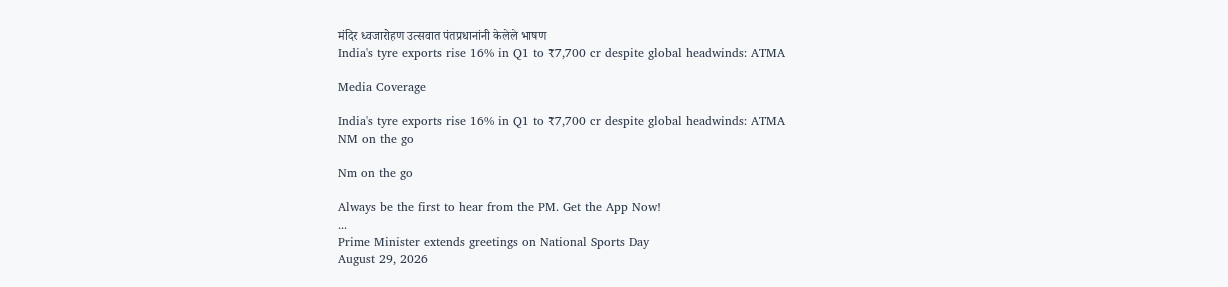मंदिर ध्वजारोहण उत्सवात पंतप्रधानांनी केलेले भाषण
India's tyre exports rise 16% in Q1 to ₹7,700 cr despite global headwinds: ATMA

Media Coverage

India's tyre exports rise 16% in Q1 to ₹7,700 cr despite global headwinds: ATMA
NM on the go

Nm on the go

Always be the first to hear from the PM. Get the App Now!
...
Prime Minister extends greetings on National Sports Day
August 29, 2026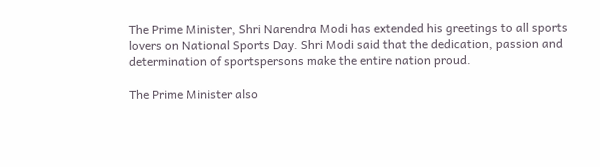The Prime Minister, Shri Narendra Modi has extended his greetings to all sports lovers on National Sports Day. Shri Modi said that the dedication, passion and determination of sportspersons make the entire nation proud.

The Prime Minister also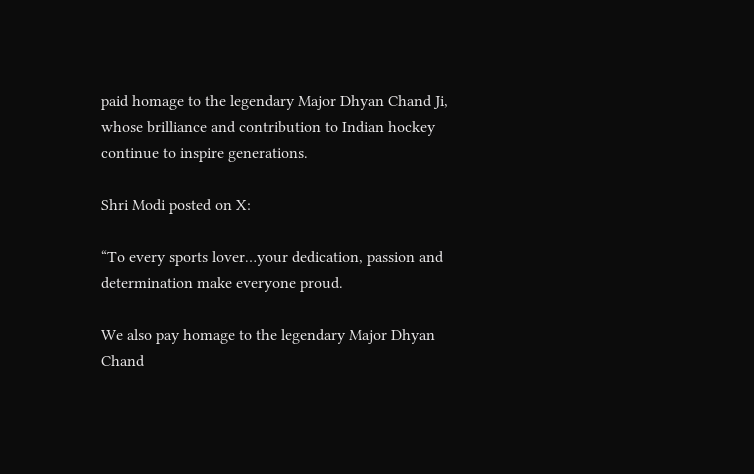paid homage to the legendary Major Dhyan Chand Ji, whose brilliance and contribution to Indian hockey continue to inspire generations.

Shri Modi posted on X:

“To every sports lover…your dedication, passion and determination make everyone proud.

We also pay homage to the legendary Major Dhyan Chand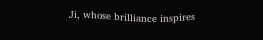Ji, whose brilliance inspires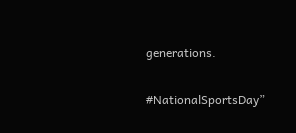generations.

#NationalSportsDay”